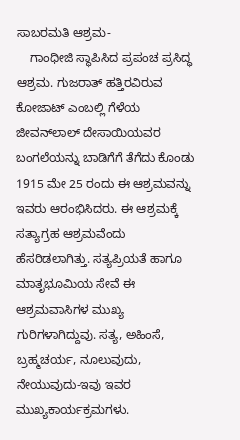ಸಾಬರಮತಿ ಆಶ್ರಮ-
    ಗಾಂಧೀಜಿ ಸ್ಥಾಪಿಸಿದ ಪ್ರಪಂಚ ಪ್ರಸಿದ್ಧ ಆಶ್ರಮ. ಗುಜರಾತ್ ಹತ್ತಿರವಿರುವ ಕೋಜಾಟ್ ಎಂಬಲ್ಲಿ ಗೆಳೆಯ ಜೀವನ್‍ಲಾಲ್ ದೇಸಾಯಿಯವರ ಬಂಗಲೆಯನ್ನು ಬಾಡಿಗೆಗೆ ತೆಗೆದು ಕೊಂಡು 1915 ಮೇ 25 ರಂದು ಈ ಆಶ್ರಮವನ್ನು ಇವರು ಆರಂಭಿಸಿದರು. ಈ ಆಶ್ರಮಕ್ಕೆ ಸತ್ಯಾಗ್ರಹ ಆಶ್ರಮವೆಂದು ಹೆಸರಿಡಲಾಗಿತ್ತು. ಸತ್ಯಪ್ರಿಯತೆ ಹಾಗೂ ಮಾತೃಭೂಮಿಯ ಸೇವೆ ಈ ಆಶ್ರಮವಾಸಿಗಳ ಮುಖ್ಯ ಗುರಿಗಳಾಗಿದ್ದುವು. ಸತ್ಯ, ಅಹಿಂಸೆ, ಬ್ರಹ್ಮಚರ್ಯ, ನೂಲುವುದು, ನೇಯುವುದು-ಇವು ಇವರ ಮುಖ್ಯಕಾರ್ಯಕ್ರಮಗಳು.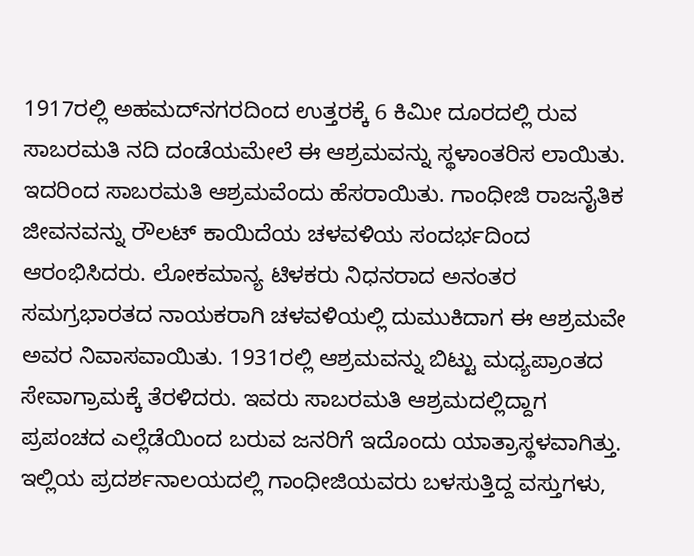1917ರಲ್ಲಿ ಅಹಮದ್‍ನಗರದಿಂದ ಉತ್ತರಕ್ಕೆ 6 ಕಿಮೀ ದೂರದಲ್ಲಿ ರುವ ಸಾಬರಮತಿ ನದಿ ದಂಡೆಯಮೇಲೆ ಈ ಆಶ್ರಮವನ್ನು ಸ್ಥಳಾಂತರಿಸ ಲಾಯಿತು. ಇದರಿಂದ ಸಾಬರಮತಿ ಆಶ್ರಮವೆಂದು ಹೆಸರಾಯಿತು. ಗಾಂಧೀಜಿ ರಾಜನೈತಿಕ ಜೀವನವನ್ನು ರೌಲಟ್ ಕಾಯಿದೆಯ ಚಳವಳಿಯ ಸಂದರ್ಭದಿಂದ ಆರಂಭಿಸಿದರು. ಲೋಕಮಾನ್ಯ ಟಿಳಕರು ನಿಧನರಾದ ಅನಂತರ ಸಮಗ್ರಭಾರತದ ನಾಯಕರಾಗಿ ಚಳವಳಿಯಲ್ಲಿ ದುಮುಕಿದಾಗ ಈ ಆಶ್ರಮವೇ ಅವರ ನಿವಾಸವಾಯಿತು. 1931ರಲ್ಲಿ ಆಶ್ರಮವನ್ನು ಬಿಟ್ಟು ಮಧ್ಯಪ್ರಾಂತದ ಸೇವಾಗ್ರಾಮಕ್ಕೆ ತೆರಳಿದರು. ಇವರು ಸಾಬರಮತಿ ಆಶ್ರಮದಲ್ಲಿದ್ದಾಗ ಪ್ರಪಂಚದ ಎಲ್ಲೆಡೆಯಿಂದ ಬರುವ ಜನರಿಗೆ ಇದೊಂದು ಯಾತ್ರಾಸ್ಥಳವಾಗಿತ್ತು. ಇಲ್ಲಿಯ ಪ್ರದರ್ಶನಾಲಯದಲ್ಲಿ ಗಾಂಧೀಜಿಯವರು ಬಳಸುತ್ತಿದ್ದ ವಸ್ತುಗಳು,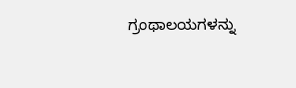ಗ್ರಂಥಾಲಯಗಳನ್ನು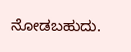ನೋಡಬಹುದು.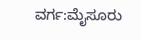ವರ್ಗ:ಮೈಸೂರು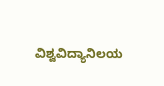ವಿಶ್ವವಿದ್ಯಾನಿಲಯ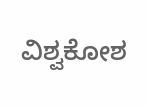ವಿಶ್ವಕೋಶ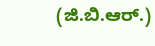(ಜಿ.ಬಿ.ಆರ್.)